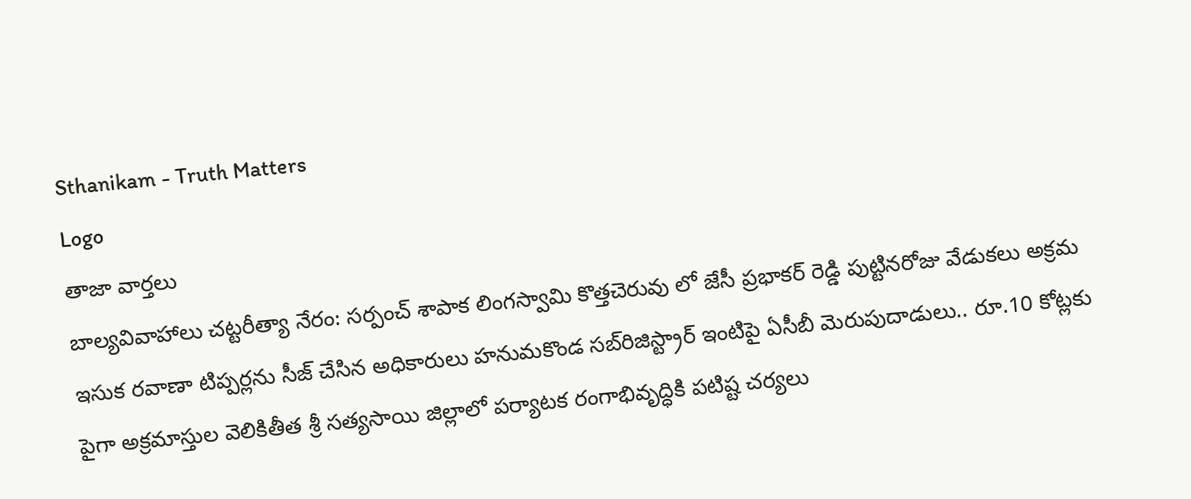Sthanikam - Truth Matters
Logo
తాజా వార్తలు
బాల్యవివాహాలు చట్టరీత్యా నేరం: సర్పంచ్ శాపాక లింగస్వామి కొత్తచెరువు లో జేసీ ప్రభాకర్ రెడ్డి పుట్టినరోజు వేడుకలు అక్రమ ఇసుక రవాణా టిప్పర్లను సీజ్ చేసిన అధికారులు హనుమకొండ సబ్‌రిజిస్ట్రార్ ఇంటిపై ఏసీబీ మెరుపుదాడులు.. రూ.10 కోట్లకు పైగా అక్రమాస్తుల వెలికితీత శ్రీ సత్యసాయి జిల్లాలో పర్యాటక రంగాభివృద్ధికి పటిష్ట చర్యలు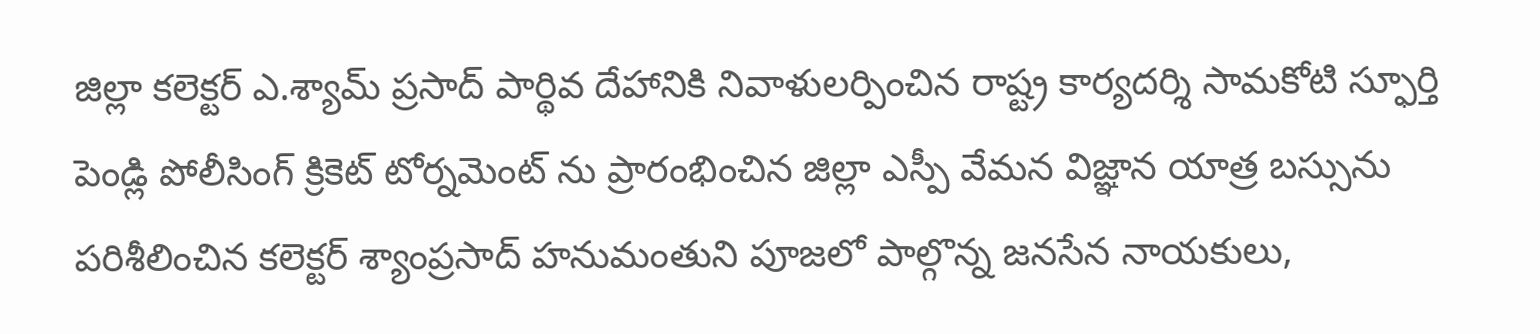జిల్లా కలెక్టర్ ఎ.శ్యామ్ ప్రసాద్ పార్థివ దేహానికి నివాళులర్పించిన రాష్ట్ర కార్యదర్శి సామకోటి స్ఫూర్తి పెండ్లి పోలీసింగ్ క్రికెట్ టోర్నమెంట్ ను ప్రారంభించిన జిల్లా ఎస్పీ వేమన విజ్ఞాన యాత్ర బస్సును పరిశీలించిన కలెక్టర్ శ్యాంప్రసాద్ హనుమంతుని పూజలో పాల్గొన్న జనసేన నాయకులు,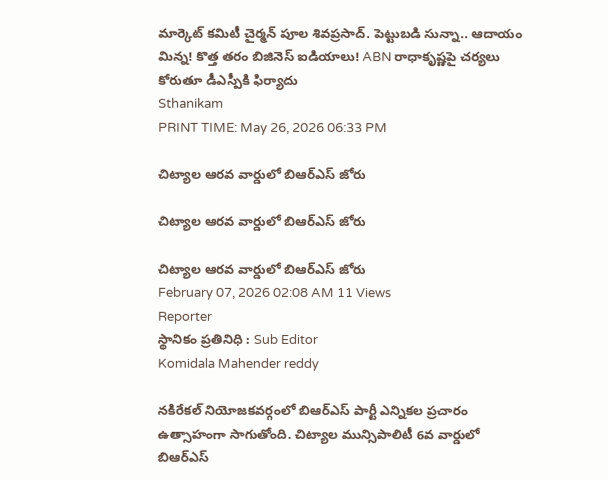మార్కెట్ కమిటీ చైర్మన్ పూల శివప్రసాద్. పెట్టుబడి సున్నా.. ఆదాయం మిన్న! కొత్త తరం బిజినెస్ ఐడియాలు! ABN రాధాకృష్ణపై చర్యలు కోరుతూ డీఎస్పీకి ఫిర్యాదు
Sthanikam
PRINT TIME: May 26, 2026 06:33 PM

చిట్యాల ఆరవ వార్డులో బిఆర్ఎస్ జోరు

చిట్యాల ఆరవ వార్డులో బిఆర్ఎస్ జోరు

చిట్యాల ఆరవ వార్డులో బిఆర్ఎస్ జోరు
February 07, 2026 02:08 AM 11 Views
Reporter
స్థానికం ప్రతినిధి : Sub Editor
Komidala Mahender reddy

నకిరేకల్ నియోజకవర్గంలో బిఆర్ఎస్ పార్టీ ఎన్నికల ప్రచారం ఉత్సాహంగా సాగుతోంది. చిట్యాల మున్సిపాలిటీ 6వ వార్డులో బిఆర్ఎస్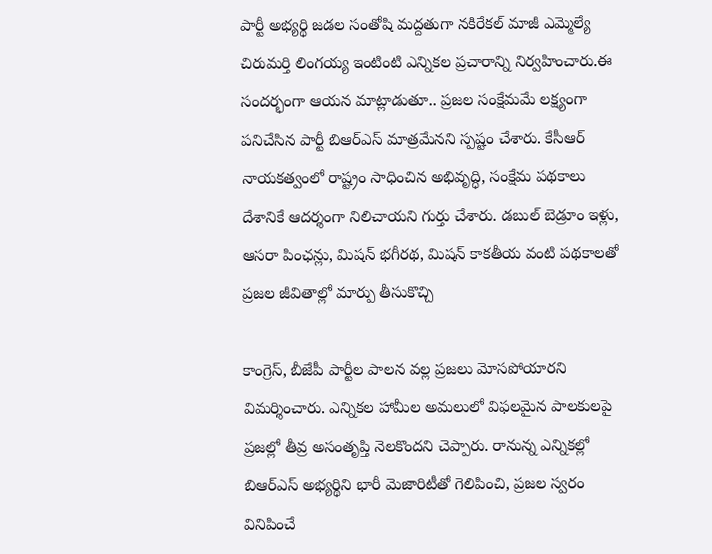పార్టీ అభ్యర్థి జడల సంతోషి మద్దతుగా నకిరేకల్ మాజీ ఎమ్మెల్యే చిరుమర్తి లింగయ్య ఇంటింటి ఎన్నికల ప్రచారాన్ని నిర్వహించారు.ఈ సందర్భంగా ఆయన మాట్లాడుతూ.. ప్రజల సంక్షేమమే లక్ష్యంగా పనిచేసిన పార్టీ బిఆర్ఎస్ మాత్రమేనని స్పష్టం చేశారు. కేసీఆర్ నాయకత్వంలో రాష్ట్రం సాధించిన అభివృద్ధి, సంక్షేమ పథకాలు దేశానికే ఆదర్శంగా నిలిచాయని గుర్తు చేశారు. డబుల్ బెడ్రూం ఇళ్లు, ఆసరా పింఛన్లు, మిషన్ భగీరథ, మిషన్ కాకతీయ వంటి పథకాలతో ప్రజల జీవితాల్లో మార్పు తీసుకొచ్చి

కాంగ్రెస్, బీజేపీ పార్టీల పాలన వల్ల ప్రజలు మోసపోయారని విమర్శించారు. ఎన్నికల హామీల అమలులో విఫలమైన పాలకులపై ప్రజల్లో తీవ్ర అసంతృప్తి నెలకొందని చెప్పారు. రానున్న ఎన్నికల్లో బిఆర్ఎస్ అభ్యర్థిని భారీ మెజారిటీతో గెలిపించి, ప్రజల స్వరం వినిపించే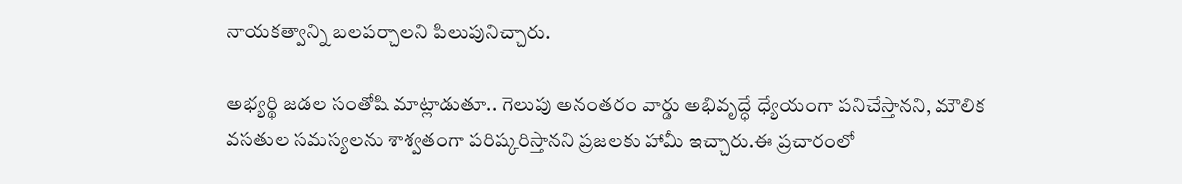నాయకత్వాన్ని బలపర్చాలని పిలుపునిచ్చారు.

అభ్యర్థి జడల సంతోషి మాట్లాడుతూ.. గెలుపు అనంతరం వార్డు అభివృద్ధే ధ్యేయంగా పనిచేస్తానని, మౌలిక వసతుల సమస్యలను శాశ్వతంగా పరిష్కరిస్తానని ప్రజలకు హామీ ఇచ్చారు.ఈ ప్రచారంలో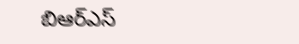బిఆర్ఎస్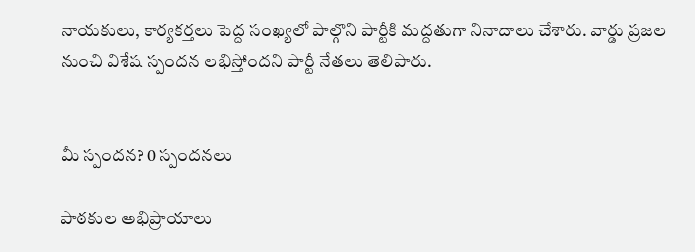నాయకులు, కార్యకర్తలు పెద్ద సంఖ్యలో పాల్గొని పార్టీకి మద్దతుగా నినాదాలు చేశారు. వార్డు ప్రజల నుంచి విశేష స్పందన లభిస్తోందని పార్టీ నేతలు తెలిపారు.


మీ స్పందన? 0 స్పందనలు

పాఠకుల అభిప్రాయాలు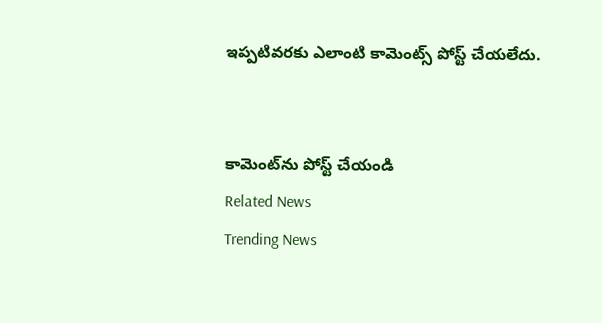ఇప్పటివరకు ఎలాంటి కామెంట్స్ పోస్ట్ చేయలేదు.


కామెంట్‌ను పోస్ట్ చేయండి
Related News
Trending News